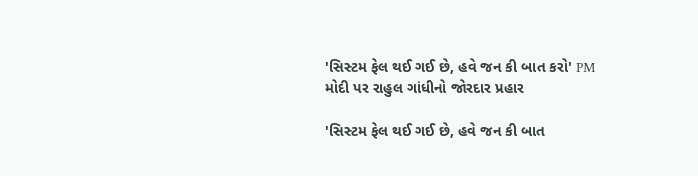'સિસ્ટમ ફેલ થઈ ગઈ છે, હવે જન કી બાત કરો' PM મોદી પર રાહુલ ગાંધીનો જોરદાર પ્રહાર

'સિસ્ટમ ફેલ થઈ ગઈ છે, હવે જન કી બાત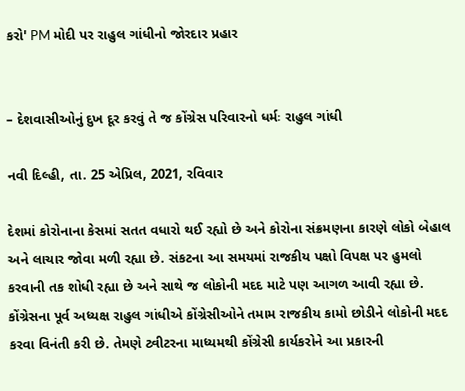કરો' PM મોદી પર રાહુલ ગાંધીનો જોરદાર પ્રહાર


– દેશવાસીઓનું દુખ દૂર કરવું તે જ કોંગ્રેસ પરિવારનો ધર્મઃ રાહુલ ગાંધી

નવી દિલ્હી, તા. 25 એપ્રિલ, 2021, રવિવાર

દેશમાં કોરોનાના કેસમાં સતત વધારો થઈ રહ્યો છે અને કોરોના સંક્રમણના કારણે લોકો બેહાલ અને લાચાર જોવા મળી રહ્યા છે. સંકટના આ સમયમાં રાજકીય પક્ષો વિપક્ષ પર હુમલો કરવાની તક શોધી રહ્યા છે અને સાથે જ લોકોની મદદ માટે પણ આગળ આવી રહ્યા છે. કોંગ્રેસના પૂર્વ અધ્યક્ષ રાહુલ ગાંધીએ કોંગ્રેસીઓને તમામ રાજકીય કામો છોડીને લોકોની મદદ કરવા વિનંતી કરી છે. તેમણે ટ્વીટરના માધ્યમથી કોંગ્રેસી કાર્યકરોને આ પ્રકારની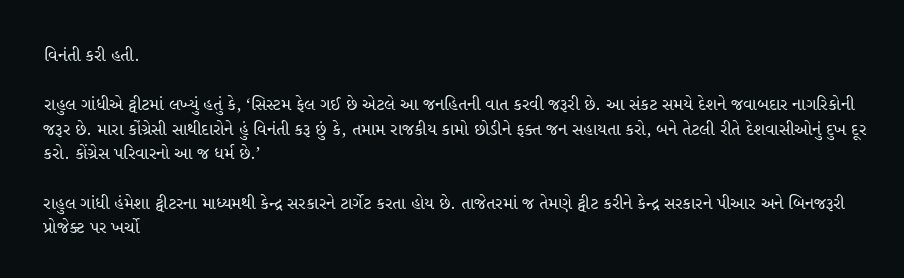વિનંતી કરી હતી.

રાહુલ ગાંધીએ ટ્વીટમાં લખ્યું હતું કે, ‘સિસ્ટમ ફેલ ગઈ છે એટલે આ જનહિતની વાત કરવી જરૂરી છે. આ સંકટ સમયે દેશને જવાબદાર નાગરિકોની જરૂર છે. મારા કોંગ્રેસી સાથીદારોને હું વિનંતી કરૂ છું કે, તમામ રાજકીય કામો છોડીને ફક્ત જન સહાયતા કરો, બને તેટલી રીતે દેશવાસીઓનું દુખ દૂર કરો. કોંગ્રેસ પરિવારનો આ જ ધર્મ છે.’

રાહુલ ગાંધી હંમેશા ટ્વીટરના માધ્યમથી કેન્દ્ર સરકારને ટાર્ગેટ કરતા હોય છે. તાજેતરમાં જ તેમણે ટ્વીટ કરીને કેન્દ્ર સરકારને પીઆર અને બિનજરૂરી પ્રોજેક્ટ પર ખર્ચો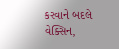કરવાને બદલે વેક્સિન,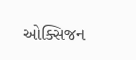ઓક્સિજન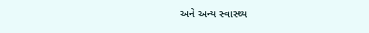અને અન્ય સ્વાસ્થ્ય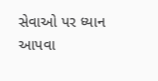સેવાઓ પર ધ્યાન આપવા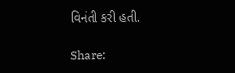વિનંતી કરી હતી.

Share: